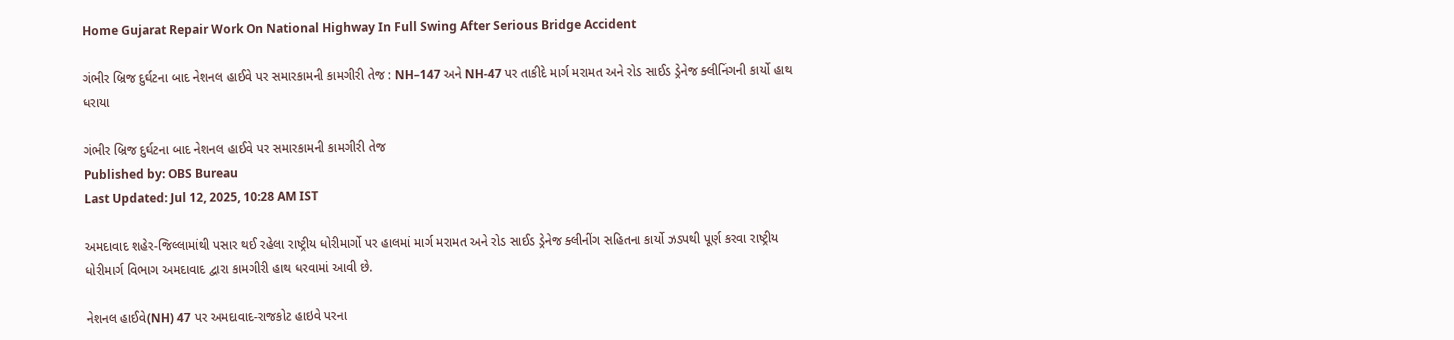Home Gujarat Repair Work On National Highway In Full Swing After Serious Bridge Accident

ગંભીર બ્રિજ દુર્ઘટના બાદ નેશનલ હાઈવે પર સમારકામની કામગીરી તેજ : NH–147 અને NH-47 પર તાકીદે માર્ગ મરામત અને રોડ સાઈડ ડ્રેનેજ ક્લીનિંગની કાર્યો હાથ ધરાયા

ગંભીર બ્રિજ દુર્ઘટના બાદ નેશનલ હાઈવે પર સમારકામની કામગીરી તેજ
Published by: OBS Bureau
Last Updated: Jul 12, 2025, 10:28 AM IST

અમદાવાદ શહેર-જિલ્લામાંથી પસાર થઈ રહેલા રાષ્ટ્રીય ધોરીમાર્ગો પર હાલમાં માર્ગ મરામત અને રોડ સાઈડ ડ્રેનેજ ક્લીનીંગ સહિતના કાર્યો ઝડપથી પૂર્ણ કરવા રાષ્ટ્રીય ધોરીમાર્ગ વિભાગ અમદાવાદ દ્વારા કામગીરી હાથ ધરવામાં આવી છે.

નેશનલ હાઈવે(NH) 47 પર અમદાવાદ-રાજકોટ હાઇવે પરના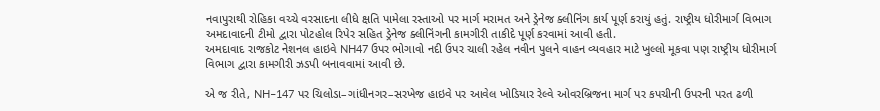નવાપુરાથી રોહિકા વચ્ચે વરસાદના લીધે ક્ષતિ પામેલા રસ્તાઓ પર માર્ગ મરામત અને ડ્રેનેજ ક્લીનિંગ કાર્ય પૂર્ણ કરાયું હતું. રાષ્ટ્રીય ધોરીમાર્ગ વિભાગ અમદાવાદની ટીમો દ્વારા પોટહોલ રિપેર સહિત ડ્રેનેજ ક્લીનિંગની કામગીરી તાકીદે પૂર્ણ કરવામાં આવી હતી.
અમદાવાદ રાજકોટ નેશનલ હાઇવે NH47 ઉપર ભોગાવો નદી ઉપર ચાલી રહેલ નવીન પુલને વાહન વ્યવહાર માટે ખુલ્લો મૂકવા પણ રાષ્ટ્રીય ધોરીમાર્ગ વિભાગ દ્વારા કામગીરી ઝડપી બનાવવામાં આવી છે.

એ જ રીતે, NH–147 પર ચિલોડા–ગાંધીનગર–સરખેજ હાઇવે પર આવેલ ખોડિયાર રેલ્વે ઓવરબ્રિજના માર્ગ પર કપચીની ઉપરની પરત ઢળી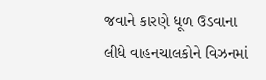જવાને કારણે ધૂળ ઉડવાના લીધે વાહનચાલકોને વિઝનમાં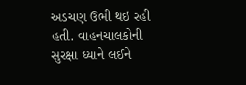અડચણ ઉભી થઇ રહી હતી. વાહનચાલકોની સુરક્ષા ધ્યાને લઈને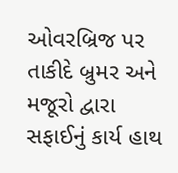ઓવરબ્રિજ પર તાકીદે બ્રુમર અને મજૂરો દ્વારા સફાઈનું કાર્ય હાથ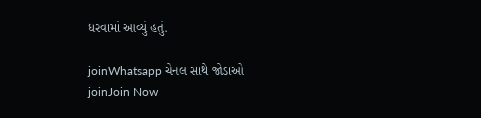ધરવામાં આવ્યું હતું.

joinWhatsapp ચેનલ સાથે જોડાઓ
joinJoin Now